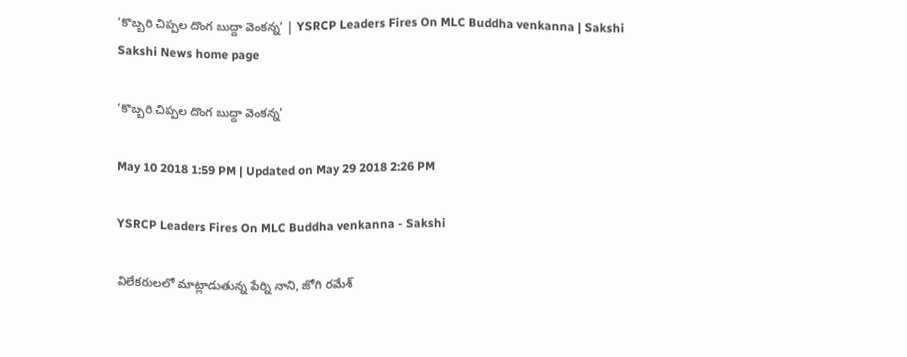‘కొబ్బరి చిప్పల దొంగ బుద్దా వెంకన్న’ | YSRCP Leaders Fires On MLC Buddha venkanna | Sakshi
Sakshi News home page

‘కొబ్బరి చిప్పల దొంగ బుద్దా వెంకన్న’

May 10 2018 1:59 PM | Updated on May 29 2018 2:26 PM

YSRCP Leaders Fires On MLC Buddha venkanna - Sakshi

విలేకరులలో మాట్లాడుతున్న పేర్ని నాని, జోగి రమేశ్‌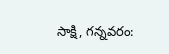సాక్షి, గన్నవరం: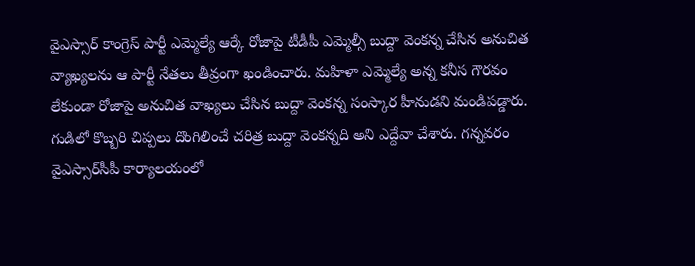వైఎస్సార్‌ కాంగ్రెస్‌ పార్టీ ఎమ్మెల్యే ఆర్కే రోజాపై టీడీపీ ఎమ్మెల్సీ బుద్దా వెంకన్న చేసిన అనుచిత వ్యాఖ్యలను ఆ పార్టీ నేతలు తీవ్రంగా ఖండించారు. మహిళా ఎమ్మెల్యే అన్న కనీస గౌరవం లేకుండా రోజాపై అనుచిత వాఖ్యలు చేసిన బుద్దా వెంకన్న సంస్కార హీనుడని మండిపడ్డారు. గుడిలో కొబ్బరి చిప్పలు దొంగిలించే చరిత్ర బుద్దా వెంకన్నది అని ఎద్దేవా చేశారు. గన్నవరం వైఎస్సార్‌సీపీ కార్యాలయంలో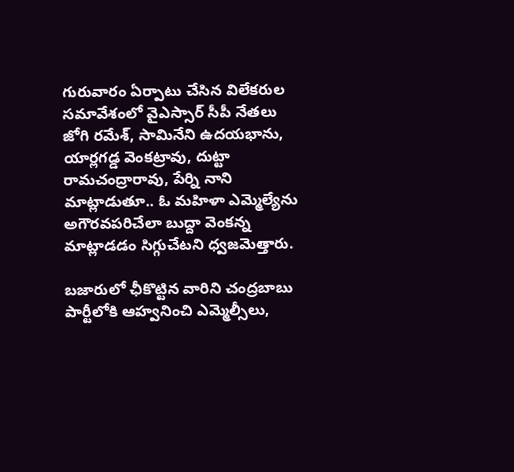గురువారం ఏర్పాటు చేసిన విలేకరుల సమావేశంలో వైఎస్సార్‌ సీపీ నేతలు జోగి రమేశ్‌, సామినేని ఉదయభాను, యార్లగడ్డ వెంకట్రావు, దుట్టా రామచంద్రారావు, పేర్ని నాని మాట్లాడుతూ.. ఓ మహిళా ఎమ్మెల్యేను అగౌరవపరిచేలా బుద్దా వెంకన్న మాట్లాడడం సిగ్గుచేటని ధ్వజమెత్తారు.

బజారులో ఛీకొట్టిన వారిని చంద్రబాబు పార్టీలోకి ఆహ్వనించి ఎమ్మెల్సీలు,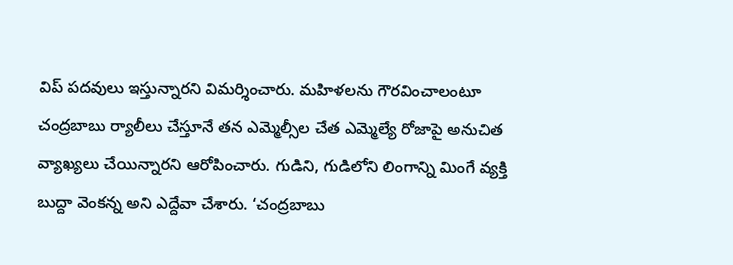విప్‌ పదవులు ఇస్తున్నారని విమర్శించారు. మహిళలను గౌరవించాలంటూ చంద్రబాబు ర్యాలీలు చేస్తూనే తన ఎమ్మెల్సీల చేత ఎమ్మెల్యే రోజాపై అనుచిత వ్యాఖ్యలు చేయిన్నారని ఆరోపించారు. గుడిని, గుడిలోని లింగాన్ని మింగే వ్యక్తి బుద్దా వెంకన్న అని ఎద్దేవా చేశారు. ‘చంద్రబాబు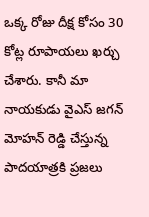ఒక్క రోజు దీక్ష కోసం 30 కోట్ల రూపాయలు ఖర్చు చేశారు. కానీ మా నాయకుడు వైఎస్‌ జగన్‌ మోహన్‌ రెడ్డి చేస్తున్న పాదయాత్రకి ప్రజలు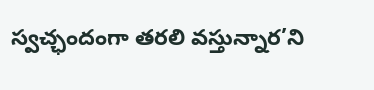స్వచ్ఛందంగా తరలి వస్తున్నార’ని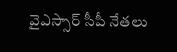వైఎస్సార్‌ సీపీ నేతలు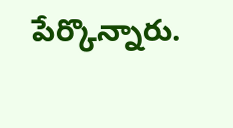పేర్కొన్నారు.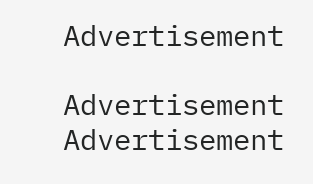Advertisement

Advertisement
Advertisement